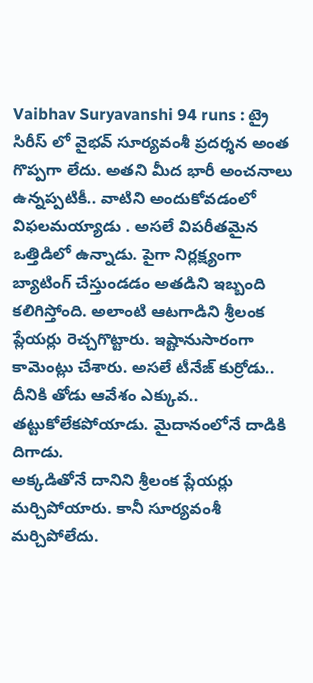Vaibhav Suryavanshi 94 runs : ట్రై సిరీస్ లో వైభవ్ సూర్యవంశీ ప్రదర్శన అంత గొప్పగా లేదు. అతని మీద భారీ అంచనాలు ఉన్నప్పటికీ.. వాటిని అందుకోవడంలో విఫలమయ్యాడు . అసలే విపరీతమైన ఒత్తిడిలో ఉన్నాడు. పైగా నిర్లక్ష్యంగా బ్యాటింగ్ చేస్తుండడం అతడిని ఇబ్బంది కలిగిస్తోంది. అలాంటి ఆటగాడిని శ్రీలంక ప్లేయర్లు రెచ్చగొట్టారు. ఇష్టానుసారంగా కామెంట్లు చేశారు. అసలే టీనేజ్ కుర్రోడు.. దీనికి తోడు ఆవేశం ఎక్కువ.. తట్టుకోలేకపోయాడు. మైదానంలోనే దాడికి దిగాడు.
అక్కడితోనే దానిని శ్రీలంక ప్లేయర్లు మర్చిపోయారు. కానీ సూర్యవంశీ మర్చిపోలేదు.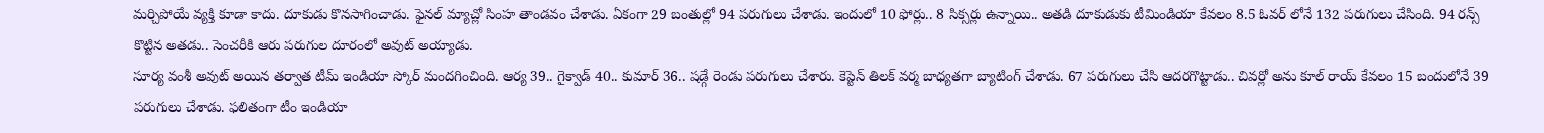మర్చిపోయే వ్యక్తి కూడా కాదు. దూకుడు కొనసాగించాడు. ఫైనల్ మ్యాచ్లో సింహ తాండవం చేశాడు. ఏకంగా 29 బంతుల్లో 94 పరుగులు చేశాడు. ఇందులో 10 ఫోర్లు.. 8 సిక్సర్లు ఉన్నాయి.. అతడి దూకుడుకు టీమిండియా కేవలం 8.5 ఓవర్ లోనే 132 పరుగులు చేసింది. 94 రన్స్ కొట్టిన అతడు.. సెంచరీకి ఆరు పరుగుల దూరంలో అవుట్ అయ్యాడు.
సూర్య వంశీ అవుట్ అయిన తర్వాత టీమ్ ఇండియా స్కోర్ మందగించింది. ఆర్య 39.. గైక్వాడ్ 40.. కుమార్ 36.. షడ్గే రెండు పరుగులు చేశారు. కెప్టెన్ తిలక్ వర్మ బాధ్యతగా బ్యాటింగ్ చేశాడు. 67 పరుగులు చేసి ఆదరగొట్టాడు.. చివర్లో అను కూల్ రాయ్ కేవలం 15 బందులోనే 39 పరుగులు చేశాడు. ఫలితంగా టీం ఇండియా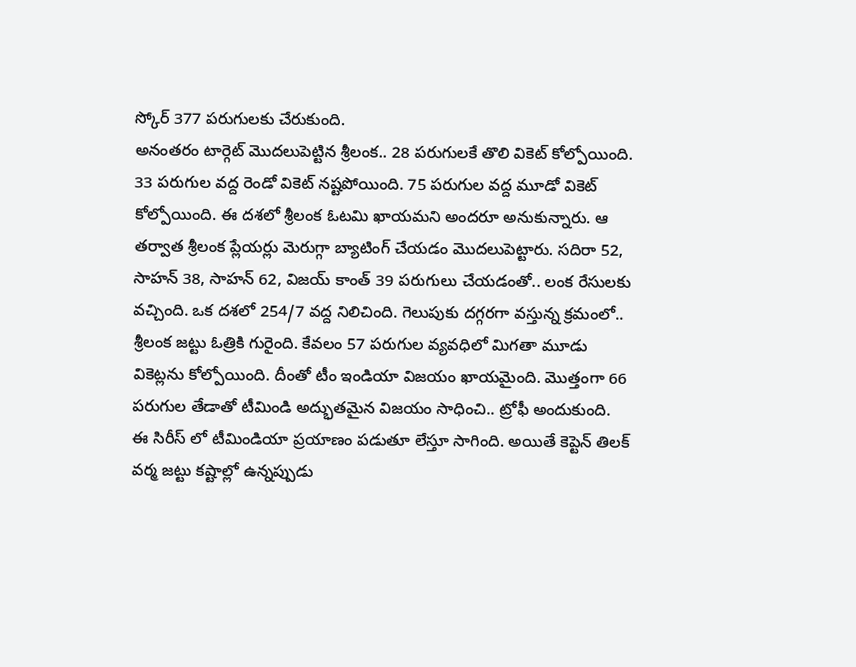స్కోర్ 377 పరుగులకు చేరుకుంది.
అనంతరం టార్గెట్ మొదలుపెట్టిన శ్రీలంక.. 28 పరుగులకే తొలి వికెట్ కోల్పోయింది. 33 పరుగుల వద్ద రెండో వికెట్ నష్టపోయింది. 75 పరుగుల వద్ద మూడో వికెట్ కోల్పోయింది. ఈ దశలో శ్రీలంక ఓటమి ఖాయమని అందరూ అనుకున్నారు. ఆ తర్వాత శ్రీలంక ప్లేయర్లు మెరుగ్గా బ్యాటింగ్ చేయడం మొదలుపెట్టారు. సదిరా 52, సాహన్ 38, సాహన్ 62, విజయ్ కాంత్ 39 పరుగులు చేయడంతో.. లంక రేసులకు వచ్చింది. ఒక దశలో 254/7 వద్ద నిలిచింది. గెలుపుకు దగ్గరగా వస్తున్న క్రమంలో.. శ్రీలంక జట్టు ఓత్రికి గురైంది. కేవలం 57 పరుగుల వ్యవధిలో మిగతా మూడు వికెట్లను కోల్పోయింది. దీంతో టీం ఇండియా విజయం ఖాయమైంది. మొత్తంగా 66 పరుగుల తేడాతో టీమిండి అద్భుతమైన విజయం సాధించి.. ట్రోఫీ అందుకుంది.
ఈ సిరీస్ లో టీమిండియా ప్రయాణం పడుతూ లేస్తూ సాగింది. అయితే కెప్టెన్ తిలక్ వర్మ జట్టు కష్టాల్లో ఉన్నప్పుడు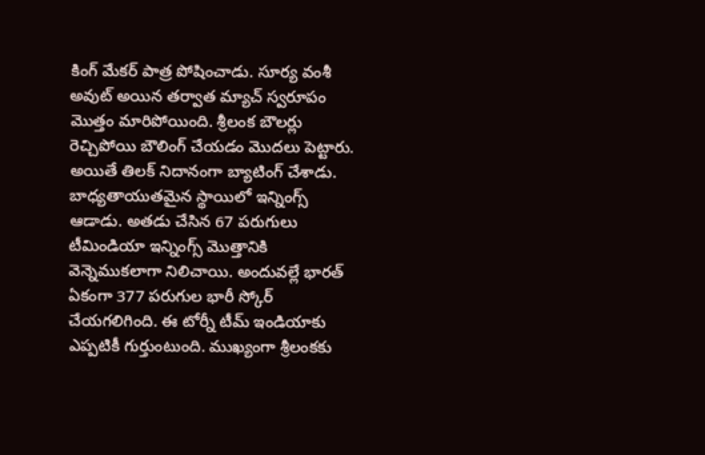కింగ్ మేకర్ పాత్ర పోషించాడు. సూర్య వంశీ అవుట్ అయిన తర్వాత మ్యాచ్ స్వరూపం మొత్తం మారిపోయింది. శ్రీలంక బౌలర్లు రెచ్చిపోయి బౌలింగ్ చేయడం మొదలు పెట్టారు. అయితే తిలక్ నిదానంగా బ్యాటింగ్ చేశాడు. బాధ్యతాయుతమైన స్థాయిలో ఇన్నింగ్స్ ఆడాడు. అతడు చేసిన 67 పరుగులు టీమిండియా ఇన్నింగ్స్ మొత్తానికి వెన్నెముకలాగా నిలిచాయి. అందువల్లే భారత్ ఏకంగా 377 పరుగుల భారీ స్కోర్ చేయగలిగింది. ఈ టోర్నీ టీమ్ ఇండియాకు ఎప్పటికీ గుర్తుంటుంది. ముఖ్యంగా శ్రీలంకకు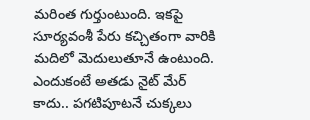మరింత గుర్తుంటుంది. ఇకపై సూర్యవంశీ పేరు కచ్చితంగా వారికి మదిలో మెదులుతూనే ఉంటుంది. ఎందుకంటే అతడు నైట్ మేర్ కాదు.. పగటిపూటనే చుక్కలు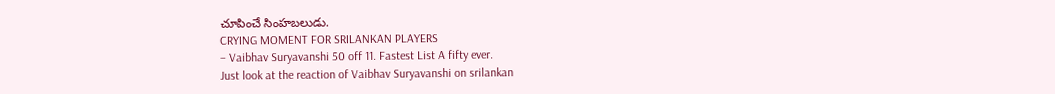చూపించే సింహబలుడు.
CRYING MOMENT FOR SRILANKAN PLAYERS
– Vaibhav Suryavanshi 50 off 11. Fastest List A fifty ever.
Just look at the reaction of Vaibhav Suryavanshi on srilankan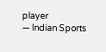player
— lndian Sports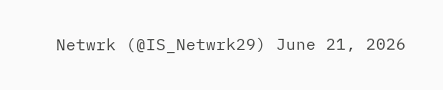Netwrk (@IS_Netwrk29) June 21, 2026